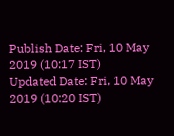Publish Date: Fri, 10 May 2019 (10:17 IST)
Updated Date: Fri, 10 May 2019 (10:20 IST)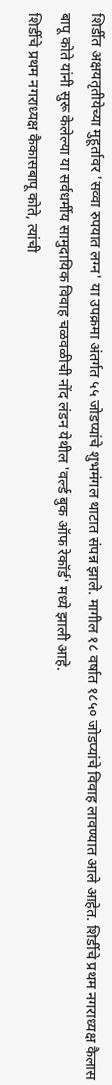शिर्डीत अक्षयतृतीयेच्या मुहूर्तावर 'सव्वा रुपयात लग्न' या उपक्रमा अंतर्गत ५५ जोडप्यांचे शुभमंगल थाटात संपन्न झाले. मागील १८ वर्षात १८५० जोडप्यांचे विवाह लावण्यात आले आहेत. शिर्डीचे प्रथम नगराध्यक्ष कैलास बापू कोते यांनी सुरू केलेल्या या सर्वधर्मीय सामुदायिक विवाह चळवळीची नोंद लंडन येथील 'वर्ल्ड बुक ऑफ रेकॉर्ड' मध्ये झाली आहे.
शिर्डीचे प्रथम नगराध्यक्ष कैकासबापू कोते, त्यांची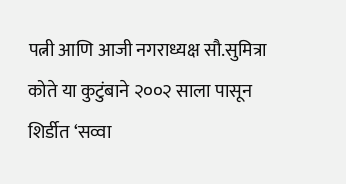पत्नी आणि आजी नगराध्यक्ष सौ.सुमित्रा कोते या कुटुंबाने २००२ साला पासून शिर्डीत ‘सव्वा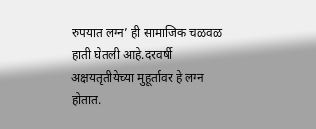रुपयात लग्न’ ही सामाजिक चळवळ हाती घेतली आहे.दरवर्षी अक्षयतृतीयेच्या मुहूर्तावर हे लग्न होतात.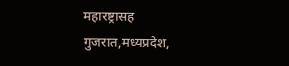महारष्ट्रासह गुजरात,मध्यप्रदेश,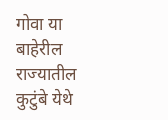गोवा या बाहेरील राज्यातील कुटुंबे येथे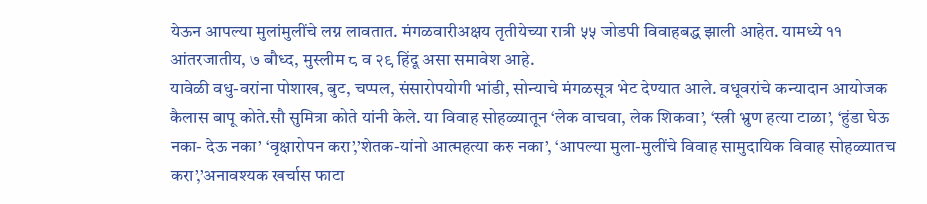येऊन आपल्या मुलांमुलींचे लग्न लावतात. मंगळवारीअक्षय तृतीयेच्या रात्री ५५ जोडपी विवाहबद्ध झाली आहेत. यामध्ये ११ आंतरजातीय, ७ बौध्द, मुस्लीम ८ व २९ हिंदू असा समावेश आहे.
यावेळी वधु-वरांना पोशाख, बुट, चप्पल, संसारोपयोगी भांडी, सोन्याचे मंगळसूत्र भेट देण्यात आले. वधूवरांचे कन्यादान आयोजक कैलास बापू कोते.सौ सुमित्रा कोते यांनी केले. या विवाह सोहळ्यातून ‘लेक वाचवा, लेक शिकवा’, ‘स्त्री भ्रुण हत्या टाळा’, ‘हुंडा घेऊ नका- देऊ नका’ ‘वृक्षारोपन करा’,’शेतक-यांनो आत्महत्या करु नका’, ‘आपल्या मुला-मुलींचे विवाह सामुदायिक विवाह सोहळ्यातच करा’,’अनावश्यक खर्चास फाटा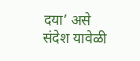दया’ असे संदेश यावेळी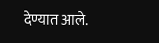देण्यात आले.